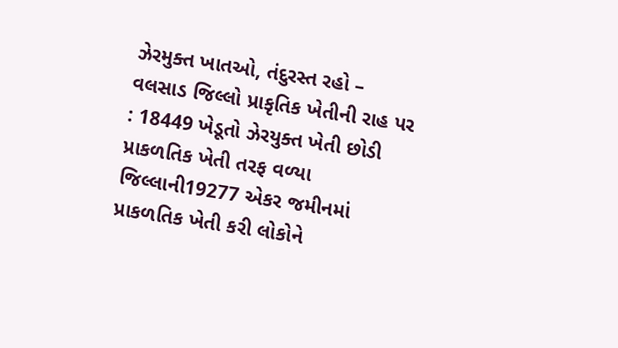ઝેરમુક્ત ખાતઓ, તંદુરસ્ત રહો – વલસાડ જિલ્લો પ્રાકૃતિક ખેતીની રાહ પર : 18449 ખેડૂતો ઝેરયુક્ત ખેતી છોડી પ્રાકળતિક ખેતી તરફ વળ્યા
જિલ્લાની19277 એકર જમીનમાં પ્રાકળતિક ખેતી કરી લોકોને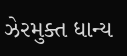ઝેરમુક્ત ધાન્ય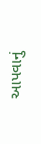આપવાનું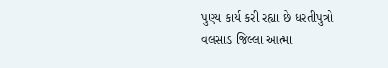પુણ્ય કાર્ય કરી રહ્યા છે ધરતીપુત્રો વલસાડ જિલ્લા આત્મા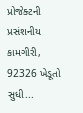પ્રોજેક્ટની પ્રસંશનીય કામગીરી, 92326 ખેડૂતો સુધી...